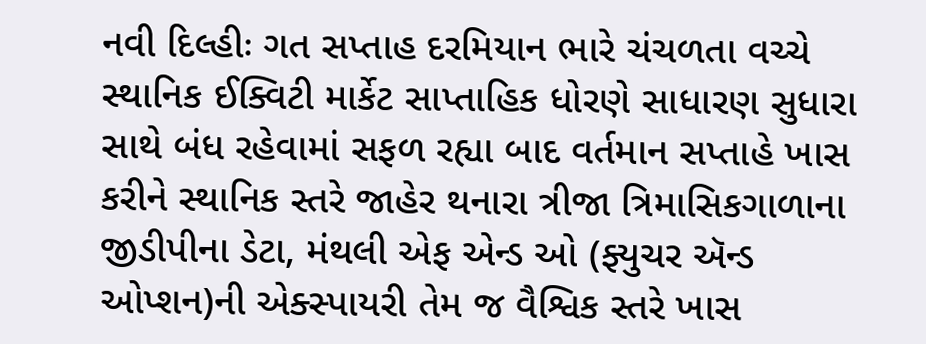નવી દિલ્હીઃ ગત સપ્તાહ દરમિયાન ભારે ચંચળતા વચ્ચે સ્થાનિક ઈક્વિટી માર્કેટ સાપ્તાહિક ધોરણે સાધારણ સુધારા સાથે બંધ રહેવામાં સફળ રહ્યા બાદ વર્તમાન સપ્તાહે ખાસ કરીને સ્થાનિક સ્તરે જાહેર થનારા ત્રીજા ત્રિમાસિકગાળાના જીડીપીના ડેટા, મંથલી એફ એન્ડ ઓ (ફ્યુચર ઍન્ડ ઓપ્શન)ની એક્સ્પાયરી તેમ જ વૈશ્વિક સ્તરે ખાસ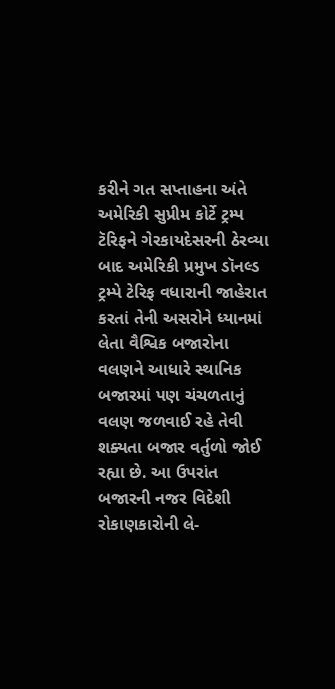કરીને ગત સપ્તાહના અંતે અમેરિકી સુપ્રીમ કોર્ટે ટ્રમ્પ ટૅરિફને ગેરકાયદેસરની ઠેરવ્યા બાદ અમેરિકી પ્રમુખ ડૉનલ્ડ ટ્રમ્પે ટેરિફ વધારાની જાહેરાત કરતાં તેની અસરોને ધ્યાનમાં લેતા વૈશ્વિક બજારોના વલણને આધારે સ્થાનિક બજારમાં પણ ચંચળતાનું વલણ જળવાઈ રહે તેવી શક્યતા બજાર વર્તુળો જોઈ રહ્યા છે. આ ઉપરાંત બજારની નજર વિદેશી રોકાણકારોની લે-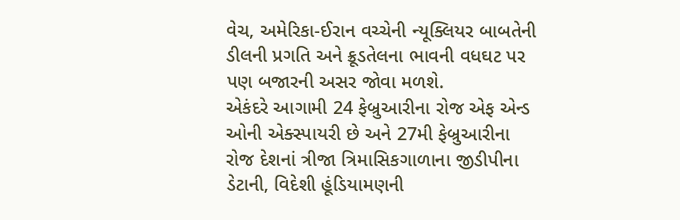વેચ, અમેરિકા-ઈરાન વચ્ચેની ન્યૂક્લિયર બાબતેની ડીલની પ્રગતિ અને ક્રૂડતેલના ભાવની વધઘટ પર પણ બજારની અસર જોવા મળશે.
એકંદરે આગામી 24 ફેબ્રુઆરીના રોજ એફ એન્ડ ઓની એક્સ્પાયરી છે અને 27મી ફેબ્રુઆરીના રોજ દેશનાં ત્રીજા ત્રિમાસિકગાળાના જીડીપીના ડેટાની, વિદેશી હૂંડિયામણની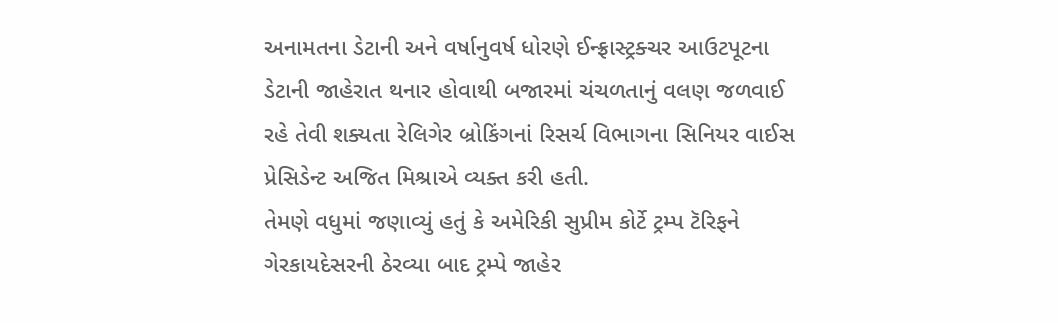અનામતના ડેટાની અને વર્ષાનુવર્ષ ધોરણે ઈન્ફ્રાસ્ટ્રક્ચર આઉટપૂટના ડેટાની જાહેરાત થનાર હોવાથી બજારમાં ચંચળતાનું વલણ જળવાઈ રહે તેવી શક્યતા રેલિગેર બ્રોકિંગનાં રિસર્ચ વિભાગના સિનિયર વાઈસ પ્રેસિડેન્ટ અજિત મિશ્રાએ વ્યક્ત કરી હતી.
તેમણે વધુમાં જણાવ્યું હતું કે અમેરિકી સુપ્રીમ કોર્ટે ટ્રમ્પ ટૅરિફને ગેરકાયદેસરની ઠેરવ્યા બાદ ટ્રમ્પે જાહેર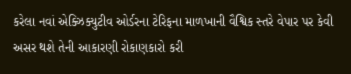કરેલા નવાં એક્ઝિક્યુટીવ ઓર્ડરના ટેરિફના માળખાની વૈશ્વિક સ્તરે વેપાર પર કેવી અસર થશે તેની આકારણી રોકાણકારો કરી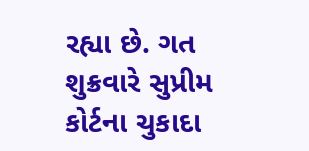રહ્યા છે. ગત શુક્રવારે સુપ્રીમ કોર્ટના ચુકાદા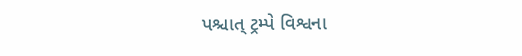પશ્ચાત્ ટ્રમ્પે વિશ્વના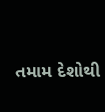તમામ દેશોથી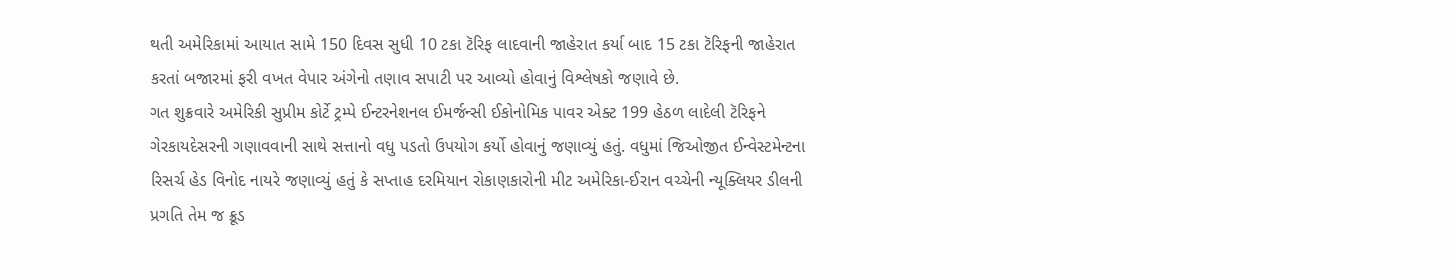થતી અમેરિકામાં આયાત સામે 150 દિવસ સુધી 10 ટકા ટૅરિફ લાદવાની જાહેરાત કર્યા બાદ 15 ટકા ટૅરિફની જાહેરાત કરતાં બજારમાં ફરી વખત વેપાર અંગેનો તણાવ સપાટી પર આવ્યો હોવાનું વિશ્લેષકો જણાવે છે.
ગત શુક્રવારે અમેરિકી સુપ્રીમ કોર્ટે ટ્રમ્પે ઈન્ટરનેશનલ ઈમર્જન્સી ઈકોનોમિક પાવર એક્ટ 199 હેઠળ લાદેલી ટૅરિફને ગેરકાયદેસરની ગણાવવાની સાથે સત્તાનો વધુ પડતો ઉપયોગ કર્યો હોવાનું જણાવ્યું હતું. વધુમાં જિઓજીત ઈન્વેસ્ટમેન્ટના રિસર્ચ હેડ વિનોદ નાયરે જણાવ્યું હતું કે સપ્તાહ દરમિયાન રોકાણકારોની મીટ અમેરિકા-ઈરાન વચ્ચેની ન્યૂક્લિયર ડીલની પ્રગતિ તેમ જ ક્રૂડ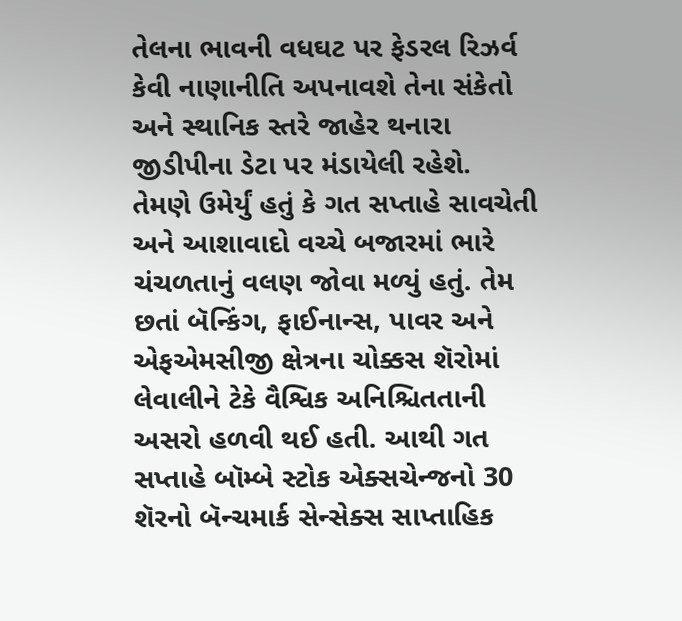તેલના ભાવની વધઘટ પર ફેડરલ રિઝર્વ કેવી નાણાનીતિ અપનાવશે તેના સંકેતો અને સ્થાનિક સ્તરે જાહેર થનારા જીડીપીના ડેટા પર મંડાયેલી રહેશે.
તેમણે ઉમેર્યું હતું કે ગત સપ્તાહે સાવચેતી અને આશાવાદો વચ્ચે બજારમાં ભારે ચંચળતાનું વલણ જોવા મળ્યું હતું. તેમ છતાં બૅન્કિંગ, ફાઈનાન્સ, પાવર અને એફએમસીજી ક્ષેત્રના ચોક્કસ શૅરોમાં લેવાલીને ટેકે વૈશ્વિક અનિશ્ચિતતાની અસરો હળવી થઈ હતી. આથી ગત સપ્તાહે બૉમ્બે સ્ટોક એક્સચેન્જનો 30 શૅરનો બૅન્ચમાર્ક સેન્સેક્સ સાપ્તાહિક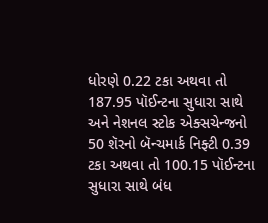ધોરણે 0.22 ટકા અથવા તો 187.95 પૉઈન્ટના સુધારા સાથે અને નેશનલ સ્ટોક એક્સચેન્જનો 50 શૅરનો બૅન્ચમાર્ક નિફ્ટી 0.39 ટકા અથવા તો 100.15 પૉઈન્ટના સુધારા સાથે બંધ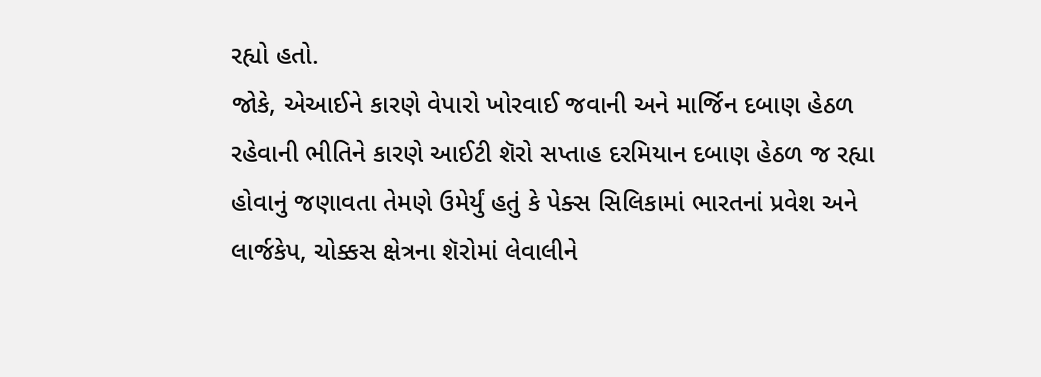રહ્યો હતો.
જોકે, એઆઈને કારણે વેપારો ખોરવાઈ જવાની અને માર્જિન દબાણ હેઠળ રહેવાની ભીતિને કારણે આઈટી શૅરો સપ્તાહ દરમિયાન દબાણ હેઠળ જ રહ્યા હોવાનું જણાવતા તેમણે ઉમેર્યું હતું કે પેક્સ સિલિકામાં ભારતનાં પ્રવેશ અને લાર્જકેપ, ચોક્કસ ક્ષેત્રના શૅરોમાં લેવાલીને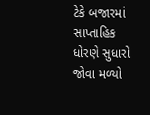ટેકે બજારમાં સાપ્તાહિક ધોરણે સુધારો જોવા મળ્યો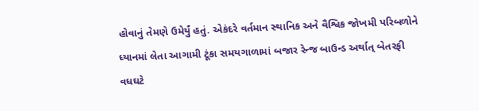હોવાનું તેમણે ઉમેર્યું હતું. એકંદરે વર્તમાન સ્થાનિક અને વૈશ્વિક જોખમી પરિબળોને ધ્યાનમાં લેતા આગામી ટૂંકા સમયગાળામાં બજાર રેન્જ બાઉન્ડ અર્થાત્ બેતરફી વધઘટે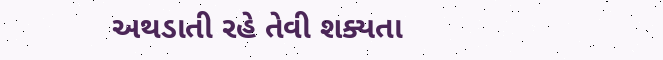અથડાતી રહે તેવી શક્યતા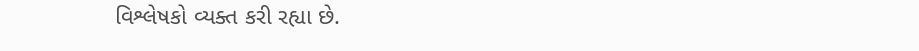વિશ્લેષકો વ્યક્ત કરી રહ્યા છે.